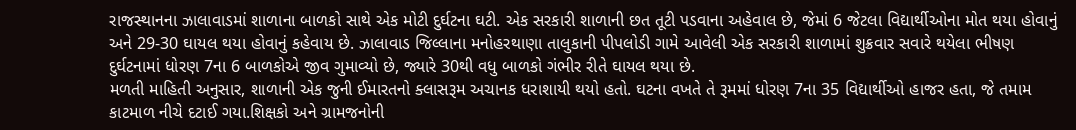રાજસ્થાનના ઝાલાવાડમાં શાળાના બાળકો સાથે એક મોટી દુર્ઘટના ઘટી. એક સરકારી શાળાની છત તૂટી પડવાના અહેવાલ છે, જેમાં 6 જેટલા વિદ્યાર્થીઓના મોત થયા હોવાનું અને 29-30 ઘાયલ થયા હોવાનું કહેવાય છે. ઝાલાવાડ જિલ્લાના મનોહરથાણા તાલુકાની પીપલોડી ગામે આવેલી એક સરકારી શાળામાં શુક્રવાર સવારે થયેલા ભીષણ દુર્ઘટનામાં ધોરણ 7ના 6 બાળકોએ જીવ ગુમાવ્યો છે, જ્યારે 30થી વધુ બાળકો ગંભીર રીતે ઘાયલ થયા છે.
મળતી માહિતી અનુસાર, શાળાની એક જુની ઈમારતનો ક્લાસરૂમ અચાનક ધરાશાયી થયો હતો. ઘટના વખતે તે રૂમમાં ધોરણ 7ના 35 વિદ્યાર્થીઓ હાજર હતા, જે તમામ કાટમાળ નીચે દટાઈ ગયા.શિક્ષકો અને ગ્રામજનોની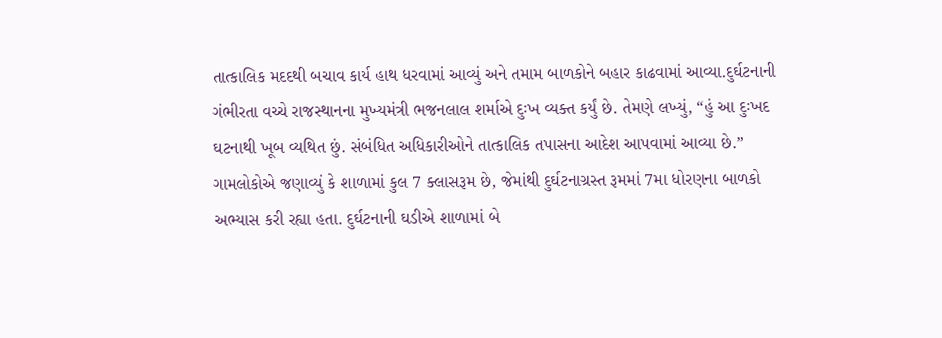તાત્કાલિક મદદથી બચાવ કાર્ય હાથ ધરવામાં આવ્યું અને તમામ બાળકોને બહાર કાઢવામાં આવ્યા.દુર્ઘટનાની ગંભીરતા વચ્ચે રાજસ્થાનના મુખ્યમંત્રી ભજનલાલ શર્માએ દુઃખ વ્યક્ત કર્યું છે. તેમણે લખ્યું, “હું આ દુઃખદ ઘટનાથી ખૂબ વ્યથિત છું. સંબંધિત અધિકારીઓને તાત્કાલિક તપાસના આદેશ આપવામાં આવ્યા છે.”
ગામલોકોએ જણાવ્યું કે શાળામાં કુલ 7 ક્લાસરૂમ છે, જેમાંથી દુર્ઘટનાગ્રસ્ત રૂમમાં 7મા ધોરણના બાળકો અભ્યાસ કરી રહ્યા હતા. દુર્ઘટનાની ઘડીએ શાળામાં બે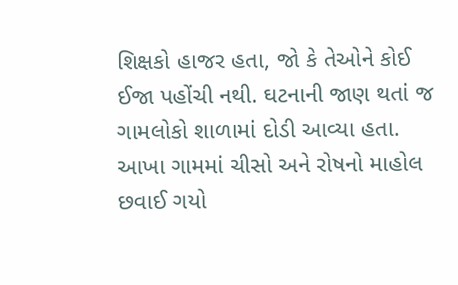શિક્ષકો હાજર હતા, જો કે તેઓને કોઈ ઈજા પહોંચી નથી. ઘટનાની જાણ થતાં જ ગામલોકો શાળામાં દોડી આવ્યા હતા. આખા ગામમાં ચીસો અને રોષનો માહોલ છવાઈ ગયો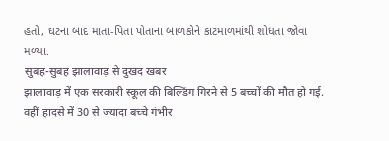હતો, ઘટના બાદ માતા-પિતા પોતાના બાળકોને કાટમાળમાંથી શોધતા જોવા મળ્યા.
सुबह-सुबह झालावाड़ से दुखद खबर
झालावाड़ में एक सरकारी स्कूल की बिल्डिंग गिरने से 5 बच्चों की मौत हो गई. वहीं हादसे में 30 से ज्यादा बच्चे गंभीर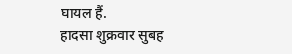घायल हैं.
हादसा शुक्रवार सुबह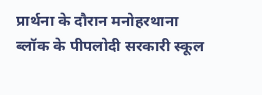प्रार्थना के दौरान मनोहरथाना ब्लॉक के पीपलोदी सरकारी स्कूल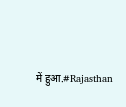में हुआ.#Rajasthan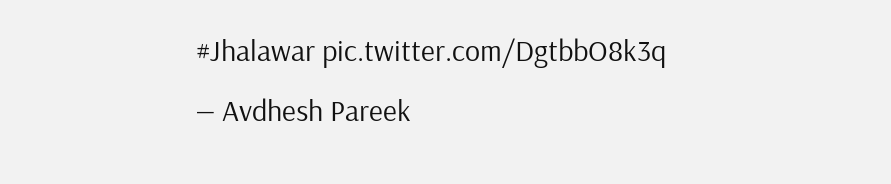#Jhalawar pic.twitter.com/DgtbbO8k3q
— Avdhesh Pareek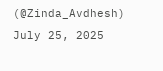(@Zinda_Avdhesh) July 25, 2025